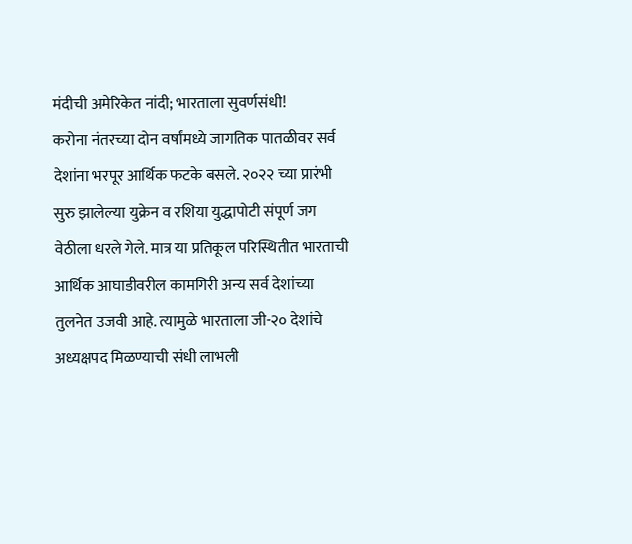मंदीची अमेरिकेत नांदी; भारताला सुवर्णसंधी!
करोना नंतरच्या दोन वर्षांमध्ये जागतिक पातळीवर सर्व देशांना भरपूर आर्थिक फटके बसले. २०२२ च्या प्रारंभी सुरु झालेल्या युक्रेन व रशिया युद्धापोटी संपूर्ण जग वेठीला धरले गेले. मात्र या प्रतिकूल परिस्थितीत भारताची आर्थिक आघाडीवरील कामगिरी अन्य सर्व देशांच्या तुलनेत उजवी आहे. त्यामुळे भारताला जी-२० देशांचे अध्यक्षपद मिळण्याची संधी लाभली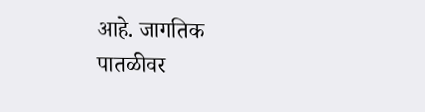आहे. जागतिक पातळीवर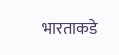भारताकडे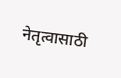नेतृत्वासाठी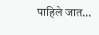पाहिले जात…